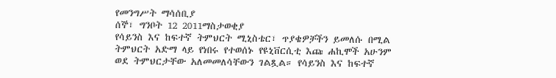የመንግሥት ማሳሰቢያ
ሰኞ፣ ግንቦት 12 2011ማስታወቂያ
የሳይንስ እና ከፍተኛ ትምህርት ሚኒስቴር፣ ጥያቄዎቻችን ይመለሱ በሚል ትምህርት አድማ ላይ የነበሩ የተወሰኑ የዩኒቨርሲቲ እጩ ሐኪሞች አሁንም ወደ ትምህርታቸው አለመመለሳቸውን ገልጿል። የሳይንስ እና ከፍተኛ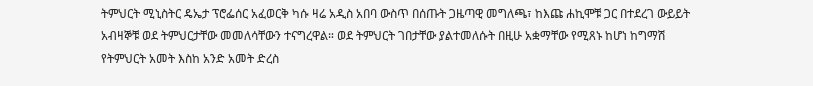ትምህርት ሚኒስትር ዴኤታ ፕሮፌሰር አፈወርቅ ካሱ ዛሬ አዲስ አበባ ውስጥ በሰጡት ጋዜጣዊ መግለጫ፣ ከእጩ ሐኪሞቹ ጋር በተደረገ ውይይት አብዛኞቹ ወደ ትምህርታቸው መመለሳቸውን ተናግረዋል። ወደ ትምህርት ገበታቸው ያልተመለሱት በዚሁ አቋማቸው የሚጸኑ ከሆነ ከግማሽ የትምህርት አመት እስከ አንድ አመት ድረስ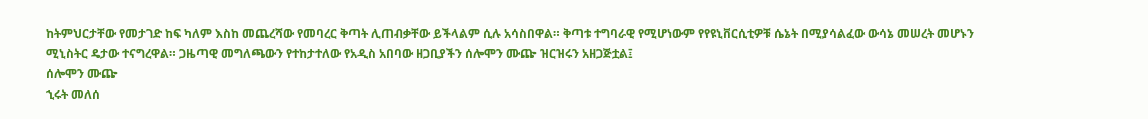ከትምህርታቸው የመታገድ ከፍ ካለም እስከ መጨረሻው የመባረር ቅጣት ሊጠብቃቸው ይችላልም ሲሉ አሳስበዋል። ቅጣቱ ተግባራዊ የሚሆነውም የየዩኒቨርሲቲዎቹ ሴኔት በሚያሳልፈው ውሳኔ መሠረት መሆኑን ሚኒስትር ዴታው ተናግረዋል። ጋዜጣዊ መግለጫውን የተከታተለው የአዲስ አበባው ዘጋቢያችን ሰሎሞን ሙጬ ዝርዝሩን አዘጋጅቷል፤
ሰሎሞን ሙጬ
ኂሩት መለሰ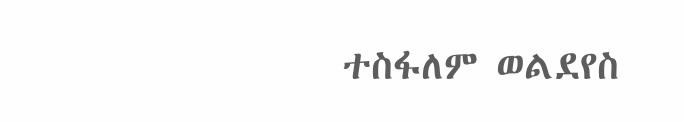ተስፋለም ወልደየስ